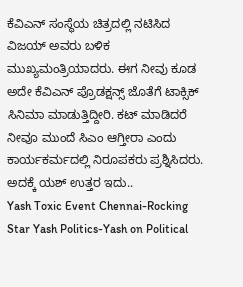ಕೆವಿಎನ್ ಸಂಸ್ಥೆಯ ಚಿತ್ರದಲ್ಲಿ ನಟಿಸಿದ ವಿಜಯ್ ಅವರು ಬಳಿಕ ಮುಖ್ಯಮಂತ್ರಿಯಾದರು. ಈಗ ನೀವು ಕೂಡ ಅದೇ ಕೆವಿಎನ್ ಪ್ರೊಡಕ್ಷನ್ಸ್ ಜೊತೆಗೆ ಟಾಕ್ಸಿಕ್ ಸಿನಿಮಾ ಮಾಡುತ್ತಿದ್ದೀರಿ. ಕಟ್ ಮಾಡಿದರೆ ನೀವೂ ಮುಂದೆ ಸಿಎಂ ಆಗ್ತೀರಾ ಎಂದು ಕಾರ್ಯಕರ್ಮದಲ್ಲಿ ನಿರೂಪಕರು ಪ್ರಶ್ನಿಸಿದರು. ಅದಕ್ಕೆ ಯಶ್ ಉತ್ತರ ಇದು..
Yash Toxic Event Chennai-Rocking Star Yash Politics-Yash on Political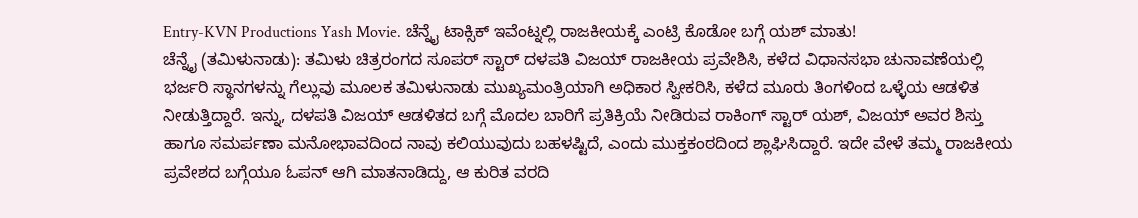Entry-KVN Productions Yash Movie. ಚೆನ್ನೈ ಟಾಕ್ಸಿಕ್ ಇವೆಂಟ್ನಲ್ಲಿ ರಾಜಕೀಯಕ್ಕೆ ಎಂಟ್ರಿ ಕೊಡೋ ಬಗ್ಗೆ ಯಶ್ ಮಾತು!
ಚೆನ್ನೈ (ತಮಿಳುನಾಡು): ತಮಿಳು ಚಿತ್ರರಂಗದ ಸೂಪರ್ ಸ್ಟಾರ್ ದಳಪತಿ ವಿಜಯ್ ರಾಜಕೀಯ ಪ್ರವೇಶಿಸಿ, ಕಳೆದ ವಿಧಾನಸಭಾ ಚುನಾವಣೆಯಲ್ಲಿ ಭರ್ಜರಿ ಸ್ಥಾನಗಳನ್ನು ಗೆಲ್ಲುವು ಮೂಲಕ ತಮಿಳುನಾಡು ಮುಖ್ಯಮಂತ್ರಿಯಾಗಿ ಅಧಿಕಾರ ಸ್ವೀಕರಿಸಿ, ಕಳೆದ ಮೂರು ತಿಂಗಳಿಂದ ಒಳ್ಳೆಯ ಆಡಳಿತ ನೀಡುತ್ತಿದ್ದಾರೆ. ಇನ್ನು, ದಳಪತಿ ವಿಜಯ್ ಆಡಳಿತದ ಬಗ್ಗೆ ಮೊದಲ ಬಾರಿಗೆ ಪ್ರತಿಕ್ರಿಯೆ ನೀಡಿರುವ ರಾಕಿಂಗ್ ಸ್ಟಾರ್ ಯಶ್, ವಿಜಯ್ ಅವರ ಶಿಸ್ತು ಹಾಗೂ ಸಮರ್ಪಣಾ ಮನೋಭಾವದಿಂದ ನಾವು ಕಲಿಯುವುದು ಬಹಳಷ್ಟಿದೆ, ಎಂದು ಮುಕ್ತಕಂಠದಿಂದ ಶ್ಲಾಘಿಸಿದ್ದಾರೆ. ಇದೇ ವೇಳೆ ತಮ್ಮ ರಾಜಕೀಯ ಪ್ರವೇಶದ ಬಗ್ಗೆಯೂ ಓಪನ್ ಆಗಿ ಮಾತನಾಡಿದ್ದು, ಆ ಕುರಿತ ವರದಿ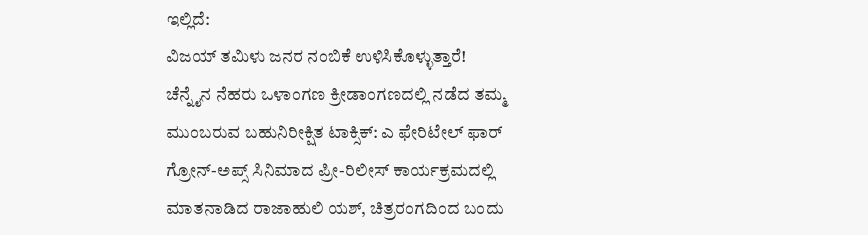ಇಲ್ಲಿದೆ:
ವಿಜಯ್ ತಮಿಳು ಜನರ ನಂಬಿಕೆ ಉಳಿಸಿಕೊಳ್ಳುತ್ತಾರೆ!
ಚೆನ್ನೈನ ನೆಹರು ಒಳಾಂಗಣ ಕ್ರೀಡಾಂಗಣದಲ್ಲಿ ನಡೆದ ತಮ್ಮ ಮುಂಬರುವ ಬಹುನಿರೀಕ್ಷಿತ ಟಾಕ್ಸಿಕ್: ಎ ಫೇರಿಟೇಲ್ ಫಾರ್ ಗ್ರೋನ್-ಅಪ್ಸ್ ಸಿನಿಮಾದ ಪ್ರೀ-ರಿಲೀಸ್ ಕಾರ್ಯಕ್ರಮದಲ್ಲಿ ಮಾತನಾಡಿದ ರಾಜಾಹುಲಿ ಯಶ್, ಚಿತ್ರರಂಗದಿಂದ ಬಂದು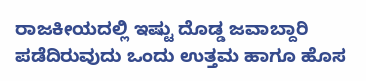ರಾಜಕೀಯದಲ್ಲಿ ಇಷ್ಟು ದೊಡ್ಡ ಜವಾಬ್ದಾರಿ ಪಡೆದಿರುವುದು ಒಂದು ಉತ್ತಮ ಹಾಗೂ ಹೊಸ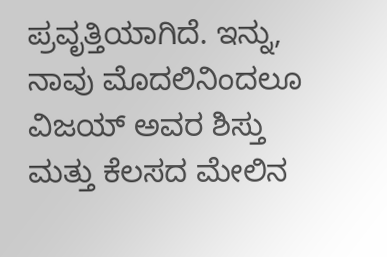ಪ್ರವೃತ್ತಿಯಾಗಿದೆ. ಇನ್ನು, ನಾವು ಮೊದಲಿನಿಂದಲೂ ವಿಜಯ್ ಅವರ ಶಿಸ್ತು ಮತ್ತು ಕೆಲಸದ ಮೇಲಿನ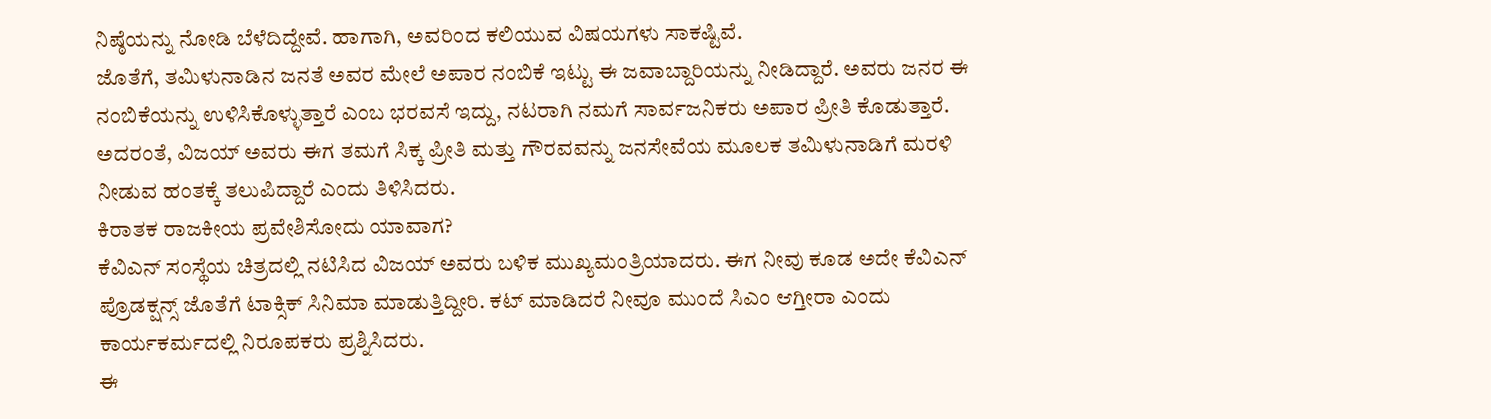ನಿಷ್ಠೆಯನ್ನು ನೋಡಿ ಬೆಳೆದಿದ್ದೇವೆ. ಹಾಗಾಗಿ, ಅವರಿಂದ ಕಲಿಯುವ ವಿಷಯಗಳು ಸಾಕಷ್ಟಿವೆ.
ಜೊತೆಗೆ, ತಮಿಳುನಾಡಿನ ಜನತೆ ಅವರ ಮೇಲೆ ಅಪಾರ ನಂಬಿಕೆ ಇಟ್ಟು ಈ ಜವಾಬ್ದಾರಿಯನ್ನು ನೀಡಿದ್ದಾರೆ. ಅವರು ಜನರ ಈ ನಂಬಿಕೆಯನ್ನು ಉಳಿಸಿಕೊಳ್ಳುತ್ತಾರೆ ಎಂಬ ಭರವಸೆ ಇದ್ದು, ನಟರಾಗಿ ನಮಗೆ ಸಾರ್ವಜನಿಕರು ಅಪಾರ ಪ್ರೀತಿ ಕೊಡುತ್ತಾರೆ. ಅದರಂತೆ, ವಿಜಯ್ ಅವರು ಈಗ ತಮಗೆ ಸಿಕ್ಕ ಪ್ರೀತಿ ಮತ್ತು ಗೌರವವನ್ನು ಜನಸೇವೆಯ ಮೂಲಕ ತಮಿಳುನಾಡಿಗೆ ಮರಳಿ ನೀಡುವ ಹಂತಕ್ಕೆ ತಲುಪಿದ್ದಾರೆ ಎಂದು ತಿಳಿಸಿದರು.
ಕಿರಾತಕ ರಾಜಕೀಯ ಪ್ರವೇಶಿಸೋದು ಯಾವಾಗ?
ಕೆವಿಎನ್ ಸಂಸ್ಥೆಯ ಚಿತ್ರದಲ್ಲಿ ನಟಿಸಿದ ವಿಜಯ್ ಅವರು ಬಳಿಕ ಮುಖ್ಯಮಂತ್ರಿಯಾದರು. ಈಗ ನೀವು ಕೂಡ ಅದೇ ಕೆವಿಎನ್ ಪ್ರೊಡಕ್ಷನ್ಸ್ ಜೊತೆಗೆ ಟಾಕ್ಸಿಕ್ ಸಿನಿಮಾ ಮಾಡುತ್ತಿದ್ದೀರಿ. ಕಟ್ ಮಾಡಿದರೆ ನೀವೂ ಮುಂದೆ ಸಿಎಂ ಆಗ್ತೀರಾ ಎಂದು ಕಾರ್ಯಕರ್ಮದಲ್ಲಿ ನಿರೂಪಕರು ಪ್ರಶ್ನಿಸಿದರು.
ಈ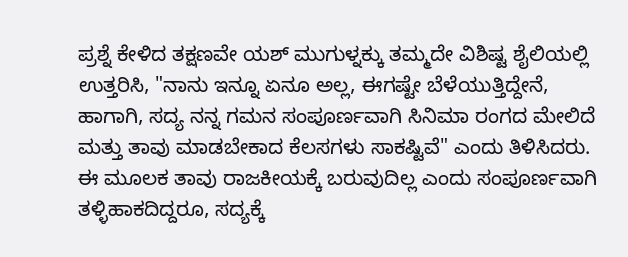ಪ್ರಶ್ನೆ ಕೇಳಿದ ತಕ್ಷಣವೇ ಯಶ್ ಮುಗುಳ್ನಕ್ಕು ತಮ್ಮದೇ ವಿಶಿಷ್ಟ ಶೈಲಿಯಲ್ಲಿ ಉತ್ತರಿಸಿ, "ನಾನು ಇನ್ನೂ ಏನೂ ಅಲ್ಲ, ಈಗಷ್ಟೇ ಬೆಳೆಯುತ್ತಿದ್ದೇನೆ, ಹಾಗಾಗಿ, ಸದ್ಯ ನನ್ನ ಗಮನ ಸಂಪೂರ್ಣವಾಗಿ ಸಿನಿಮಾ ರಂಗದ ಮೇಲಿದೆ ಮತ್ತು ತಾವು ಮಾಡಬೇಕಾದ ಕೆಲಸಗಳು ಸಾಕಷ್ಟಿವೆ" ಎಂದು ತಿಳಿಸಿದರು. ಈ ಮೂಲಕ ತಾವು ರಾಜಕೀಯಕ್ಕೆ ಬರುವುದಿಲ್ಲ ಎಂದು ಸಂಪೂರ್ಣವಾಗಿ ತಳ್ಳಿಹಾಕದಿದ್ದರೂ, ಸದ್ಯಕ್ಕೆ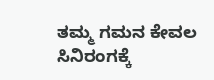ತಮ್ಮ ಗಮನ ಕೇವಲ ಸಿನಿರಂಗಕ್ಕೆ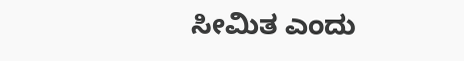ಸೀಮಿತ ಎಂದು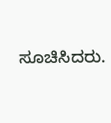ಸೂಚಿಸಿದರು.